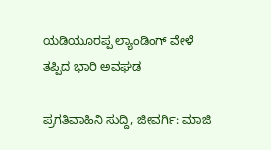ಯಡಿಯೂರಪ್ಪ ಲ್ಯಾಂಡಿಂಗ್ ವೇಳೆ ತಪ್ಪಿದ ಭಾರಿ ಅವಘಡ

ಪ್ರಗತಿವಾಹಿನಿ ಸುದ್ದಿ, ಜೀವರ್ಗಿ: ಮಾಜಿ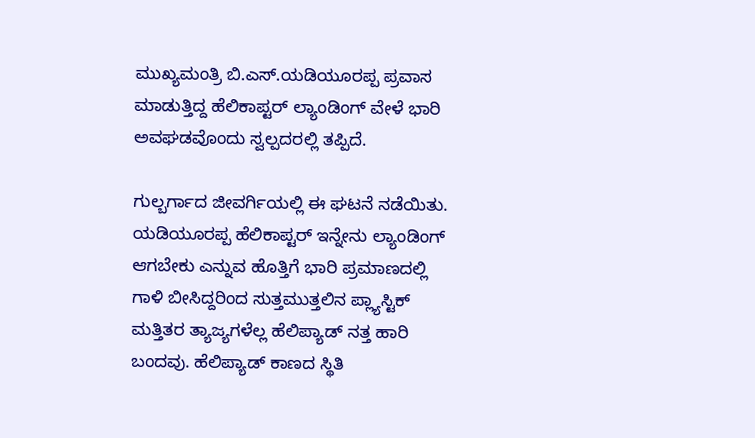ಮುಖ್ಯಮಂತ್ರಿ ಬಿ.ಎಸ್.ಯಡಿಯೂರಪ್ಪ ಪ್ರವಾಸ ಮಾಡುತ್ತಿದ್ದ ಹೆಲಿಕಾಪ್ಟರ್ ಲ್ಯಾಂಡಿಂಗ್ ವೇಳೆ ಭಾರಿ ಅವಘಡವೊಂದು ಸ್ವಲ್ಪದರಲ್ಲಿ ತಪ್ಪಿದೆ.

ಗುಲ್ಬರ್ಗಾದ ಜೀವರ್ಗಿಯಲ್ಲಿ ಈ ಘಟನೆ ನಡೆಯಿತು. ಯಡಿಯೂರಪ್ಪ ಹೆಲಿಕಾಪ್ಟರ್ ಇನ್ನೇನು ಲ್ಯಾಂಡಿಂಗ್ ಆಗಬೇಕು ಎನ್ನುವ ಹೊತ್ತಿಗೆ ಭಾರಿ ಪ್ರಮಾಣದಲ್ಲಿ ಗಾಳಿ ಬೀಸಿದ್ದರಿಂದ ಸುತ್ತಮುತ್ತಲಿನ ಪ್ಲ್ಯಾಸ್ಟಿಕ್ ಮತ್ತಿತರ ತ್ಯಾಜ್ಯಗಳೆಲ್ಲ ಹೆಲಿಪ್ಯಾಡ್ ನತ್ತ ಹಾರಿ ಬಂದವು. ಹೆಲಿಪ್ಯಾಡ್ ಕಾಣದ ಸ್ಥಿತಿ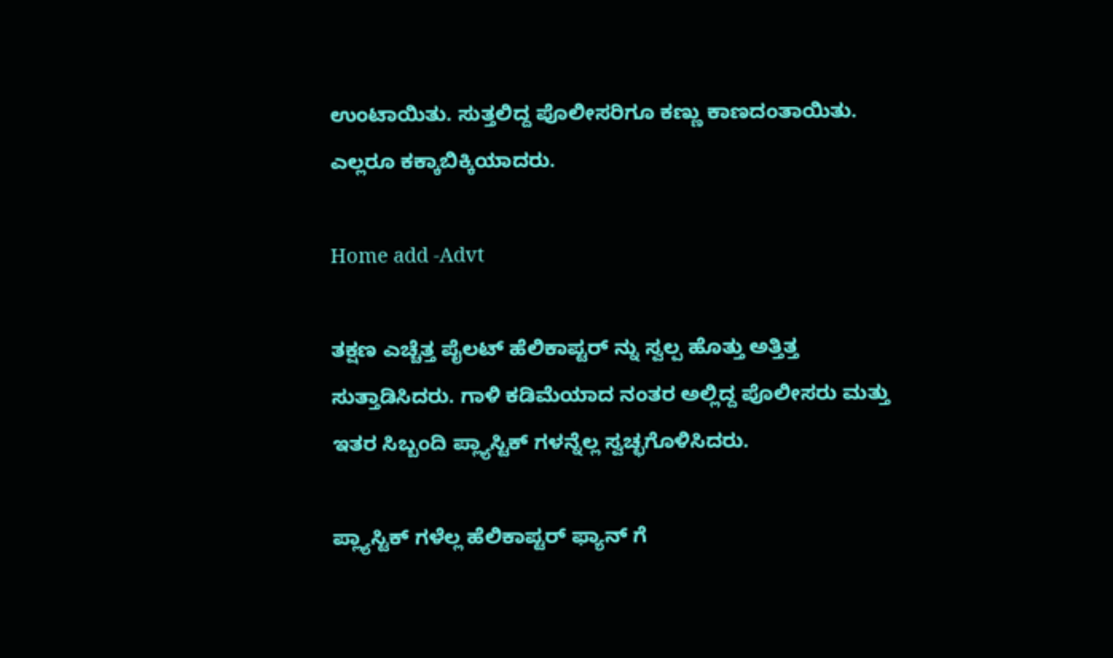ಉಂಟಾಯಿತು. ಸುತ್ತಲಿದ್ದ ಪೊಲೀಸರಿಗೂ ಕಣ್ಣು ಕಾಣದಂತಾಯಿತು. ಎಲ್ಲರೂ ಕಕ್ಕಾಬಿಕ್ಕಿಯಾದರು.

Home add -Advt

ತಕ್ಷಣ ಎಚ್ಚೆತ್ತ ಪೈಲಟ್ ಹೆಲಿಕಾಪ್ಟರ್ ನ್ನು ಸ್ವಲ್ಪ ಹೊತ್ತು ಅತ್ತಿತ್ತ ಸುತ್ತಾಡಿಸಿದರು. ಗಾಳಿ ಕಡಿಮೆಯಾದ ನಂತರ ಅಲ್ಲಿದ್ದ ಪೊಲೀಸರು ಮತ್ತು ಇತರ ಸಿಬ್ಬಂದಿ ಪ್ಲ್ಯಾಸ್ಟಿಕ್ ಗಳನ್ನೆಲ್ಲ ಸ್ವಚ್ಛಗೊಳಿಸಿದರು.

ಪ್ಲ್ಯಾಸ್ಟಿಕ್ ಗಳೆಲ್ಲ ಹೆಲಿಕಾಪ್ಟರ್ ಫ್ಯಾನ್ ಗೆ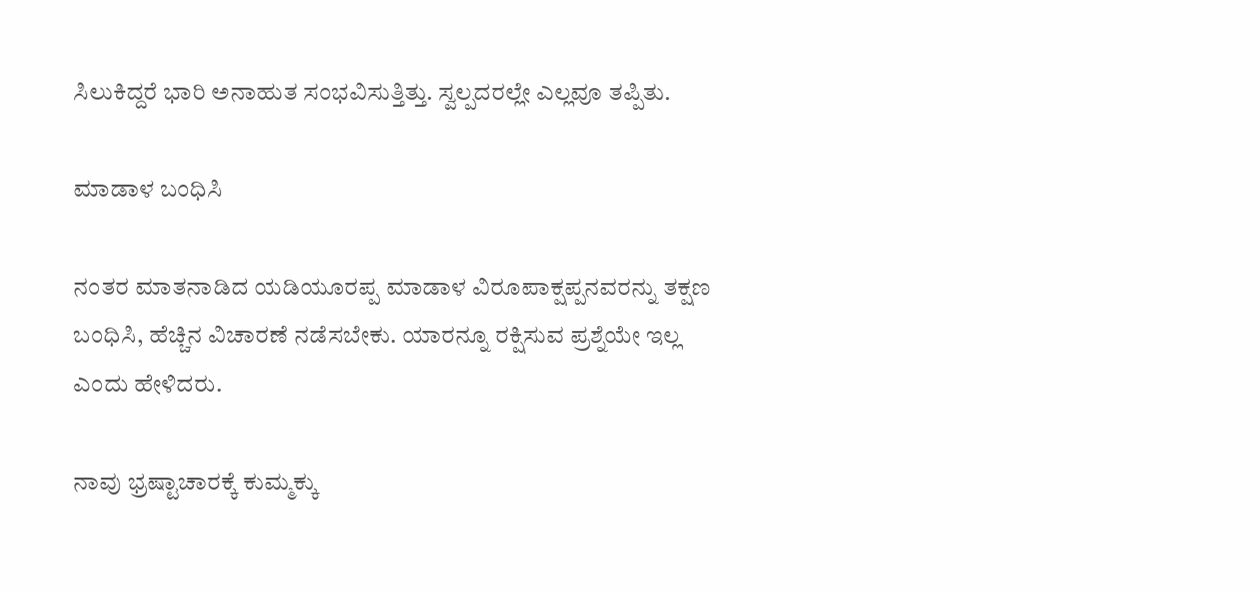ಸಿಲುಕಿದ್ದರೆ ಭಾರಿ ಅನಾಹುತ ಸಂಭವಿಸುತ್ತಿತ್ತು. ಸ್ವಲ್ಪದರಲ್ಲೇ ಎಲ್ಲವೂ ತಪ್ಪಿತು.

ಮಾಡಾಳ ಬಂಧಿಸಿ

ನಂತರ ಮಾತನಾಡಿದ ಯಡಿಯೂರಪ್ಪ ಮಾಡಾಳ ವಿರೂಪಾಕ್ಷಪ್ಪನವರನ್ನು ತಕ್ಷಣ ಬಂಧಿಸಿ, ಹೆಚ್ಚಿನ ವಿಚಾರಣೆ ನಡೆಸಬೇಕು. ಯಾರನ್ನೂ ರಕ್ಷಿಸುವ ಪ್ರಶ್ನೆಯೇ ಇಲ್ಲ ಎಂದು ಹೇಳಿದರು.

ನಾವು ಭ್ರಷ್ಟಾಚಾರಕ್ಕೆ ಕುಮ್ಮಕ್ಕು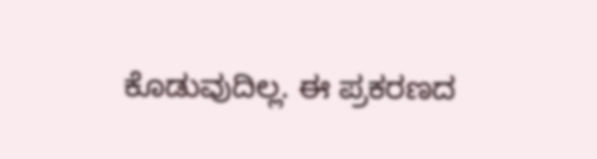ಕೊಡುವುದಿಲ್ಲ. ಈ ಪ್ರಕರಣದ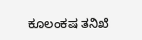ಕೂಲಂಕಷ ತನಿಖೆ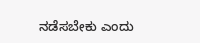ನಡೆಸಬೇಕು ಎಂದು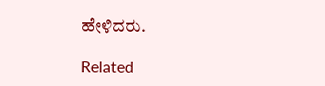ಹೇಳಿದರು.

Related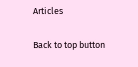Articles

Back to top button